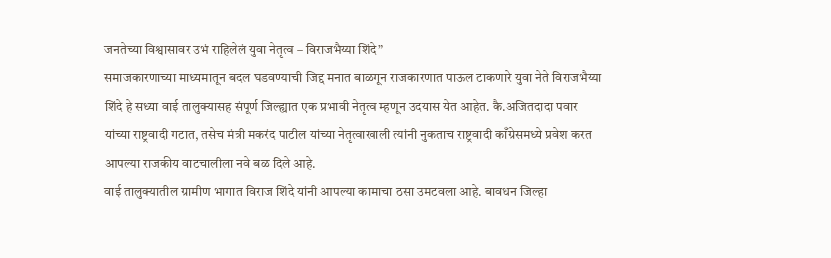जनतेच्या विश्वासावर उभं राहिलेलं युवा नेतृत्व – विराजभैय्या शिंदे”
समाजकारणाच्या माध्यमातून बदल घडवण्याची जिद्द मनात बाळगून राजकारणात पाऊल टाकणारे युवा नेते विराजभैय्या शिंदे हे सध्या वाई तालुक्यासह संपूर्ण जिल्ह्यात एक प्रभावी नेतृत्व म्हणून उदयास येत आहेत. कै.अजितदादा पवार यांच्या राष्ट्रवादी गटात, तसेच मंत्री मकरंद पाटील यांच्या नेतृत्वाखाली त्यांनी नुकताच राष्ट्रवादी काँग्रेसमध्ये प्रवेश करत आपल्या राजकीय वाटचालीला नवे बळ दिले आहे.
वाई तालुक्यातील ग्रामीण भागात विराज शिंदे यांनी आपल्या कामाचा ठसा उमटवला आहे. बावधन जिल्हा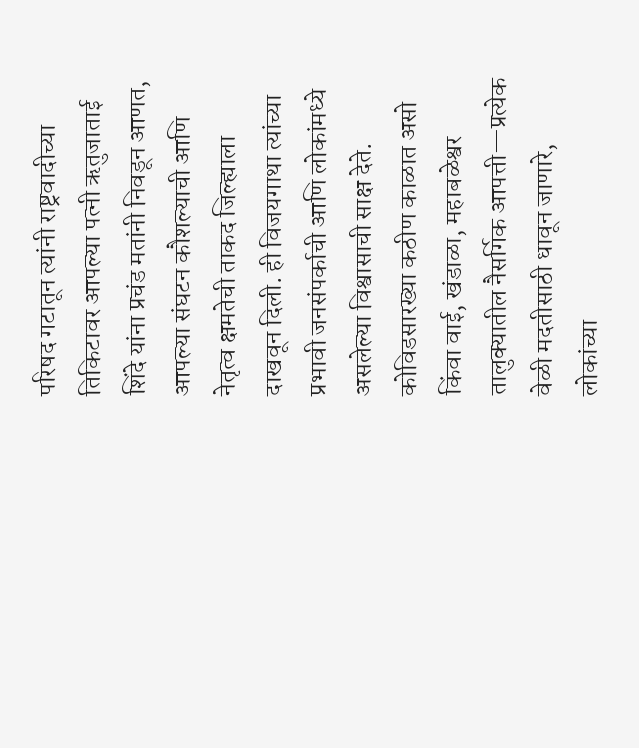परिषद गटातून त्यांनी राष्ट्रवादीच्या तिकिटावर आपल्या पत्नी ऋतुजाताई शिंदे यांना प्रचंड मतांनी निवडून आणत, आपल्या संघटन कौशल्याची आणि नेतृत्व क्षमतेची ताकद जिल्ह्याला दाखवून दिली. ही विजयगाथा त्यांच्या प्रभावी जनसंपर्काची आणि लोकांमध्ये असलेल्या विश्वासाची साक्ष देते.
कोविडसारख्या कठीण काळात असो किंवा वाई, खंडाळा, महाबळेश्वर तालुक्यातील नैसर्गिक आपत्ती—प्रत्येक वेळी मदतीसाठी धावून जाणारे, लोकांच्या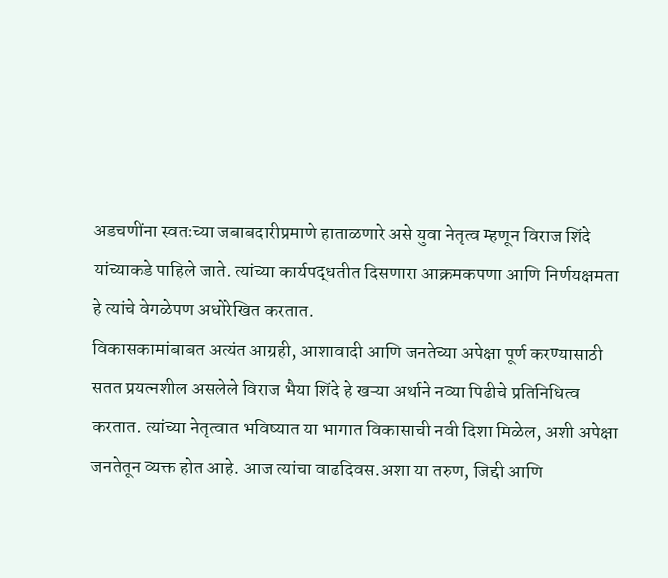अडचणींना स्वतःच्या जबाबदारीप्रमाणे हाताळणारे असे युवा नेतृत्व म्हणून विराज शिंदे यांच्याकडे पाहिले जाते. त्यांच्या कार्यपद्धतीत दिसणारा आक्रमकपणा आणि निर्णयक्षमता हे त्यांचे वेगळेपण अधोरेखित करतात.
विकासकामांबाबत अत्यंत आग्रही, आशावादी आणि जनतेच्या अपेक्षा पूर्ण करण्यासाठी सतत प्रयत्नशील असलेले विराज भैया शिंदे हे खऱ्या अर्थाने नव्या पिढीचे प्रतिनिधित्व करतात. त्यांच्या नेतृत्वात भविष्यात या भागात विकासाची नवी दिशा मिळेल, अशी अपेक्षा जनतेतून व्यक्त होत आहे. आज त्यांचा वाढदिवस.अशा या तरुण, जिद्दी आणि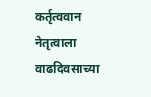कर्तृत्ववान नेतृत्वाला वाढदिवसाच्या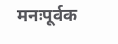मनःपूर्वक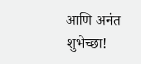आणि अनंत शुभेच्छा!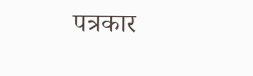पत्रकार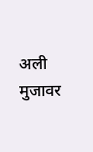अली मुजावर